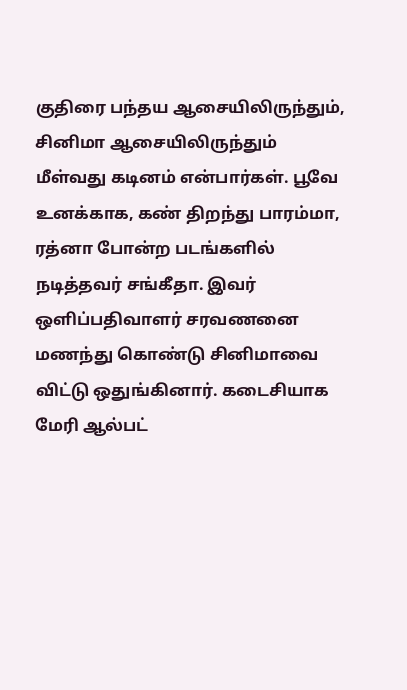குதிரை பந்தய ஆசையிலிருந்தும், சினிமா ஆசையிலிருந்தும் மீள்வது கடினம் என்பார்கள். பூவே உனக்காக, கண் திறந்து பாரம்மா, ரத்னா போன்ற படங்களில் நடித்தவர் சங்கீதா. இவர் ஒளிப்பதிவாளர் சரவணனை மணந்து கொண்டு சினிமாவை விட்டு ஒதுங்கினார். கடைசியாக மேரி ஆல்பட்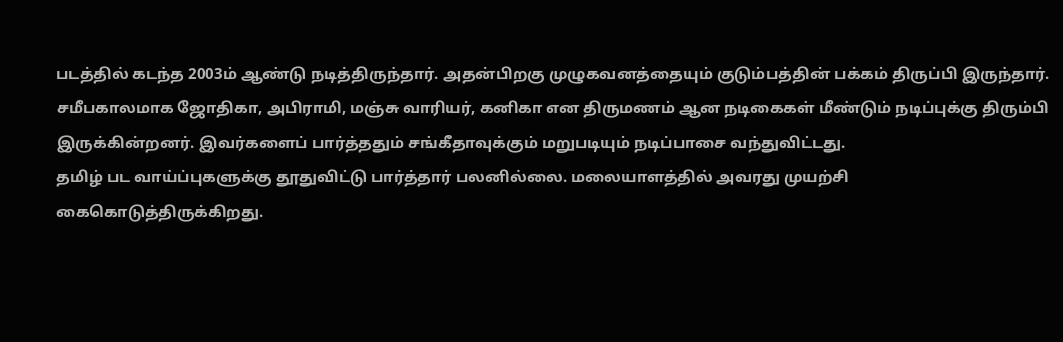படத்தில் கடந்த 2003ம் ஆண்டு நடித்திருந்தார். அதன்பிறகு முழுகவனத்தையும் குடும்பத்தின் பக்கம் திருப்பி இருந்தார். சமீபகாலமாக ஜோதிகா, அபிராமி, மஞ்சு வாரியர், கனிகா என திருமணம் ஆன நடிகைகள் மீண்டும் நடிப்புக்கு திரும்பி இருக்கின்றனர். இவர்களைப் பார்த்ததும் சங்கீதாவுக்கும் மறுபடியும் நடிப்பாசை வந்துவிட்டது.
தமிழ் பட வாய்ப்புகளுக்கு தூதுவிட்டு பார்த்தார் பலனில்லை. மலையாளத்தில் அவரது முயற்சி கைகொடுத்திருக்கிறது.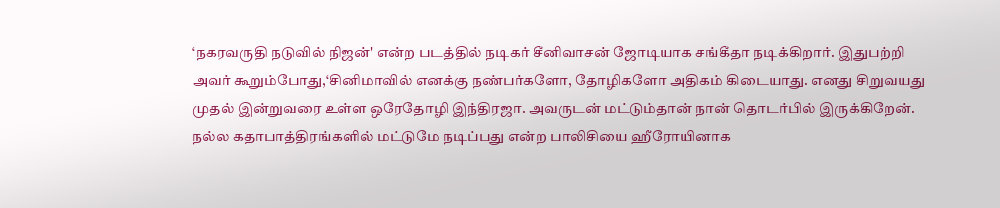‘நகரவருதி நடுவில் நிஜன்' என்ற படத்தில் நடிகர் சீனிவாசன் ஜோடியாக சங்கீதா நடிக்கிறார். இதுபற்றி அவர் கூறும்போது,‘சினிமாவில் எனக்கு நண்பர்களோ, தோழிகளோ அதிகம் கிடையாது. எனது சிறுவயது முதல் இன்றுவரை உள்ள ஒரேதோழி இந்திரஜா. அவருடன் மட்டும்தான் நான் தொடர்பில் இருக்கிறேன். நல்ல கதாபாத்திரங்களில் மட்டுமே நடிப்பது என்ற பாலிசியை ஹீரோயினாக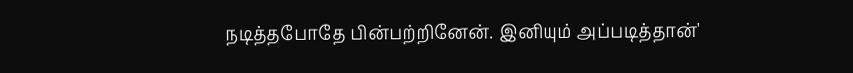நடித்தபோதே பின்பற்றினேன். இனியும் அப்படித்தான்'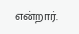என்றார்.